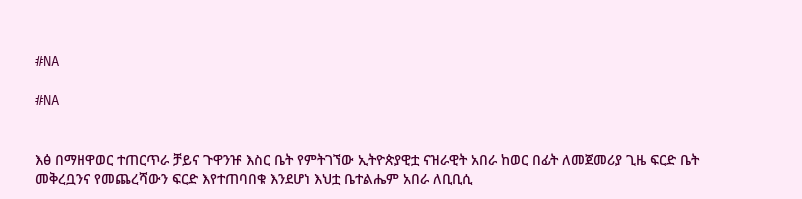#NA

#NA


እፅ በማዘዋወር ተጠርጥራ ቻይና ጉዋንዡ እስር ቤት የምትገኘው ኢትዮጵያዊቷ ናዝራዊት አበራ ከወር በፊት ለመጀመሪያ ጊዜ ፍርድ ቤት መቅረቧንና የመጨረሻውን ፍርድ እየተጠባበቁ እንደሆነ እህቷ ቤተልሔም አበራ ለቢቢሲ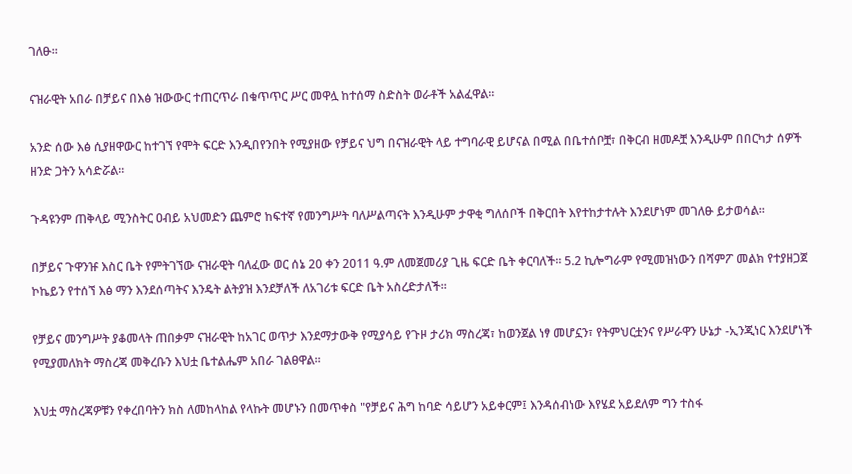ገለፁ።

ናዝራዊት አበራ በቻይና በእፅ ዝውውር ተጠርጥራ በቁጥጥር ሥር መዋሏ ከተሰማ ስድስት ወራቶች አልፈዋል።

አንድ ሰው እፅ ሲያዘዋውር ከተገኘ የሞት ፍርድ እንዲበየንበት የሚያዘው የቻይና ህግ በናዝራዊት ላይ ተግባራዊ ይሆናል በሚል በቤተሰቦቿ፣ በቅርብ ዘመዶቿ እንዲሁም በበርካታ ሰዎች ዘንድ ጋትን አሳድሯል።

ጉዳዩንም ጠቅላይ ሚንስትር ዐብይ አህመድን ጨምሮ ከፍተኛ የመንግሥት ባለሥልጣናት እንዲሁም ታዋቂ ግለሰቦች በቅርበት እየተከታተሉት እንደሆነም መገለፁ ይታወሳል።

በቻይና ጉዋንዡ እስር ቤት የምትገኘው ናዝራዊት ባለፈው ወር ሰኔ 20 ቀን 2011 ዓ.ም ለመጀመሪያ ጊዜ ፍርድ ቤት ቀርባለች። 5.2 ኪሎግራም የሚመዝነውን በሻምፖ መልክ የተያዘጋጀ ኮኬይን የተሰኘ እፅ ማን እንደሰጣትና እንዴት ልትያዝ እንደቻለች ለአገሪቱ ፍርድ ቤት አስረድታለች።

የቻይና መንግሥት ያቆመላት ጠበቃም ናዝራዊት ከአገር ወጥታ እንደማታውቅ የሚያሳይ የጉዞ ታሪክ ማስረጃ፣ ከወንጀል ነፃ መሆኗን፣ የትምህርቷንና የሥራዋን ሁኔታ -ኢንጂነር እንደሆነች የሚያመለክት ማስረጃ መቅረቡን እህቷ ቤተልሔም አበራ ገልፀዋል።

እህቷ ማስረጃዎቹን የቀረበባትን ክስ ለመከላከል የላኩት መሆኑን በመጥቀስ "የቻይና ሕግ ከባድ ሳይሆን አይቀርም፤ እንዳሰብነው እየሄደ አይደለም ግን ተስፋ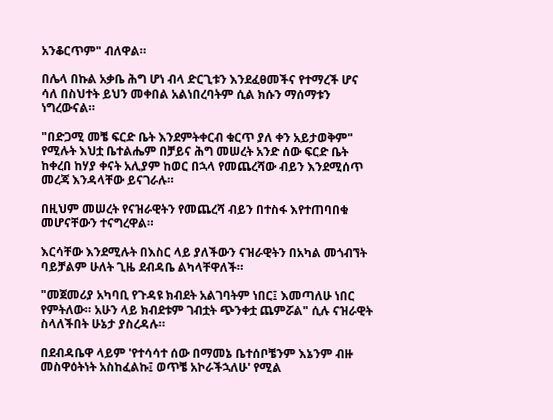አንቆርጥም" ብለዋል።

በሌላ በኩል አቃቤ ሕግ ሆነ ብላ ድርጊቱን እንደፈፀመችና የተማረች ሆና ሳለ በስህተት ይህን መቀበል አልነበረባትም ሲል ክሱን ማሰማቱን ነግረውናል።

"በድጋሚ መቼ ፍርድ ቤት እንደምትቀርብ ቁርጥ ያለ ቀን አይታወቅም" የሚሉት እህቷ ቤተልሔም በቻይና ሕግ መሠረት አንድ ሰው ፍርድ ቤት ከቀረበ ከሃያ ቀናት አሊያም ከወር በኋላ የመጨረሻው ብይን እንደሚሰጥ መረጃ እንዳላቸው ይናገራሉ።

በዚህም መሠረት የናዝራዊትን የመጨረሻ ብይን በተስፋ እየተጠባበቁ መሆናቸውን ተናግረዋል።

እርሳቸው እንደሚሉት በእስር ላይ ያለችውን ናዝራዊትን በአካል መጎብኘት ባይቻልም ሁለት ጊዜ ደብዳቤ ልካላቸዋለች።

"መጀመሪያ አካባቢ የጉዳዩ ክብደት አልገባትም ነበር፤ እመጣለሁ ነበር የምትለው። አሁን ላይ ክብደቱም ገብቷት ጭንቀቷ ጨምሯል" ሲሉ ናዝራዊት ስላለችበት ሁኔታ ያስረዳሉ።

በደብዳቤዋ ላይም 'የተሳሳተ ሰው በማመኔ ቤተሰቦቼንም እኔንም ብዙ መስዋዕትነት አስከፈልኩ፤ ወጥቼ አኮራችኋለሁ' የሚል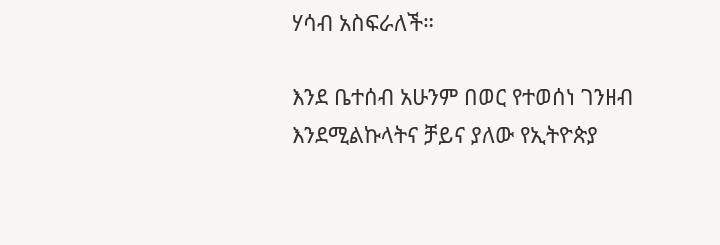ሃሳብ አስፍራለች።

እንደ ቤተሰብ አሁንም በወር የተወሰነ ገንዘብ እንደሚልኩላትና ቻይና ያለው የኢትዮጵያ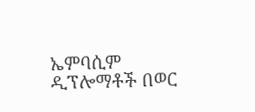ኤምባሲም ዲፕሎማቶች በወር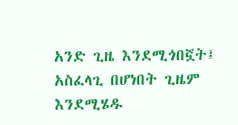አንድ ጊዜ እንደሚጎበኟት፤ አስፈላጊ በሆነበት ጊዜም እንደሚሄዱ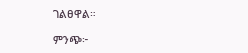ገልፀዋል።

ምንጭ፦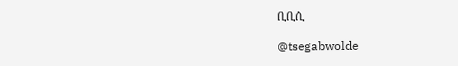ቢቢሲ

@tsegabwolde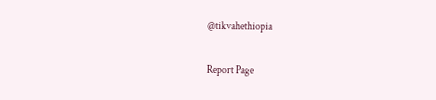@tikvahethiopia

Report Page